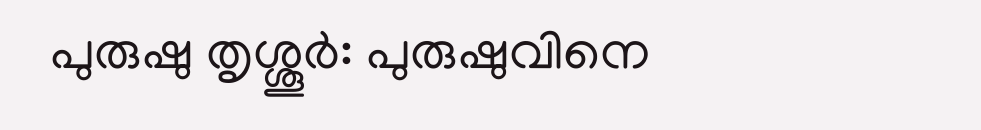പുരുഷു തൃശ്ശൂർ: പുരുഷുവിനെ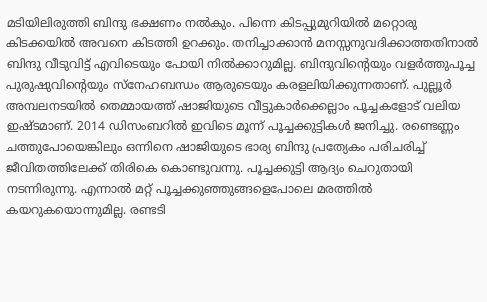മടിയിലിരുത്തി ബിന്ദു ഭക്ഷണം നൽകും. പിന്നെ കിടപ്പുമുറിയിൽ മറ്റൊരു കിടക്കയിൽ അവനെ കിടത്തി ഉറക്കും. തനിച്ചാക്കാൻ മനസ്സനുവദിക്കാത്തതിനാൽ ബിന്ദു വീടുവിട്ട് എവിടെയും പോയി നിൽക്കാറുമില്ല. ബിന്ദുവിന്റെയും വളർത്തുപൂച്ച പുരുഷുവിന്റെയും സ്നേഹബന്ധം ആരുടെയും കരളലിയിക്കുന്നതാണ്. പുല്ലൂർ അമ്പലനടയിൽ തെമ്മായത്ത് ഷാജിയുടെ വീട്ടുകാർക്കെല്ലാം പൂച്ചകളോട് വലിയ ഇഷ്ടമാണ്. 2014 ഡിസംബറിൽ ഇവിടെ മൂന്ന് പൂച്ചക്കുട്ടികൾ ജനിച്ചു. രണ്ടെണ്ണം ചത്തുപോയെങ്കിലും ഒന്നിനെ ഷാജിയുടെ ഭാര്യ ബിന്ദു പ്രത്യേകം പരിചരിച്ച് ജീവിതത്തിലേക്ക് തിരികെ കൊണ്ടുവന്നു. പൂച്ചക്കുട്ടി ആദ്യം ചെറുതായി നടന്നിരുന്നു. എന്നാൽ മറ്റ് പൂച്ചക്കുഞ്ഞുങ്ങളെപോലെ മരത്തിൽ കയറുകയൊന്നുമില്ല. രണ്ടടി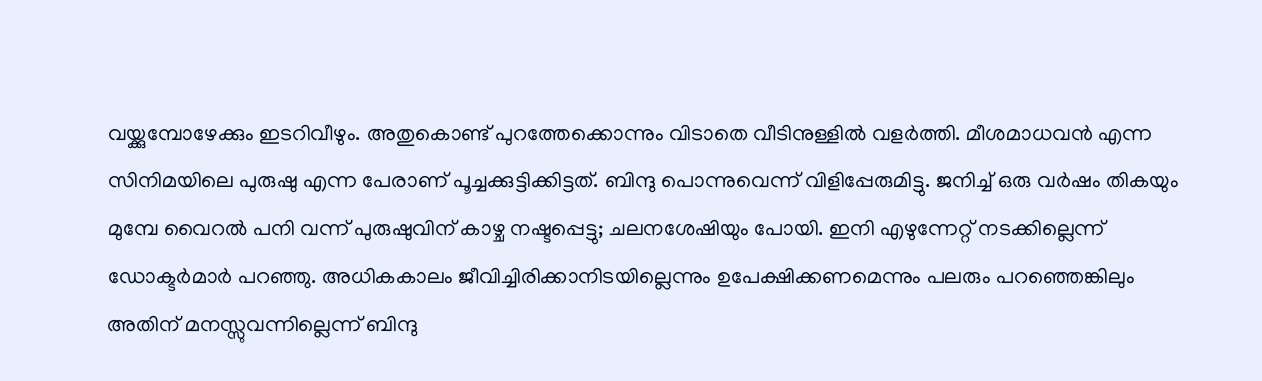വയ്ക്കുമ്പോഴേക്കും ഇടറിവീഴും. അതുകൊണ്ട് പുറത്തേക്കൊന്നും വിടാതെ വീടിനുള്ളിൽ വളർത്തി. മീശമാധവൻ എന്ന സിനിമയിലെ പുരുഷു എന്ന പേരാണ് പൂച്ചക്കുട്ടിക്കിട്ടത്. ബിന്ദു പൊന്നുവെന്ന് വിളിപ്പേരുമിട്ടു. ജനിച്ച് ഒരു വർഷം തികയും മുമ്പേ വൈറൽ പനി വന്ന് പുരുഷുവിന് കാഴ്ച നഷ്ടപ്പെട്ടു; ചലനശേഷിയും പോയി. ഇനി എഴുന്നേറ്റ് നടക്കില്ലെന്ന് ഡോക്ടർമാർ പറഞ്ഞു. അധികകാലം ജീവിച്ചിരിക്കാനിടയില്ലെന്നും ഉപേക്ഷിക്കണമെന്നും പലരും പറഞ്ഞെങ്കിലും അതിന് മനസ്സുവന്നില്ലെന്ന് ബിന്ദു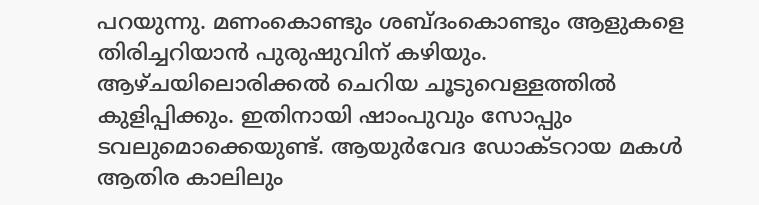പറയുന്നു. മണംകൊണ്ടും ശബ്ദംകൊണ്ടും ആളുകളെ തിരിച്ചറിയാൻ പുരുഷുവിന് കഴിയും. ആഴ്ചയിലൊരിക്കൽ ചെറിയ ചൂടുവെള്ളത്തിൽ കുളിപ്പിക്കും. ഇതിനായി ഷാംപുവും സോപ്പും ടവലുമൊക്കെയുണ്ട്. ആയുർവേദ ഡോക്ടറായ മകൾ ആതിര കാലിലും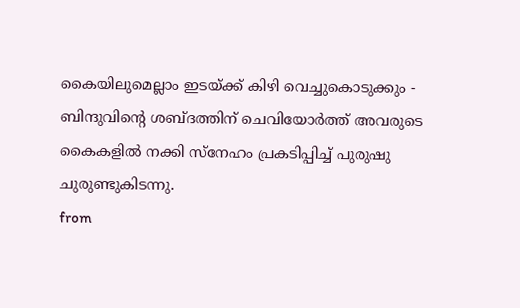കൈയിലുമെല്ലാം ഇടയ്ക്ക് കിഴി വെച്ചുകൊടുക്കും - ബിന്ദുവിന്റെ ശബ്ദത്തിന് ചെവിയോർത്ത് അവരുടെ കൈകളിൽ നക്കി സ്നേഹം പ്രകടിപ്പിച്ച് പുരുഷു ചുരുണ്ടുകിടന്നു.
from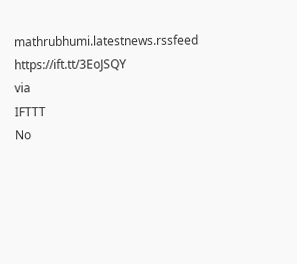mathrubhumi.latestnews.rssfeed https://ift.tt/3EoJSQY
via
IFTTT
No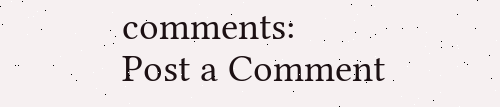comments:
Post a Comment